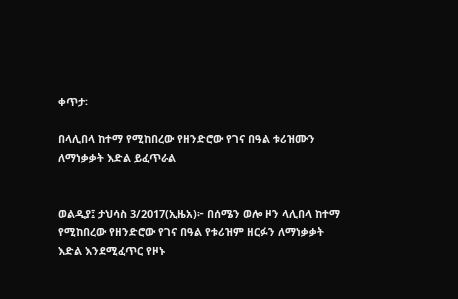ቀጥታ፡

በላሊበላ ከተማ የሚከበረው የዘንድሮው የገና በዓል ቱሪዝሙን ለማነቃቃት እድል ይፈጥራል


ወልዲያ፤ ታህሳስ 3/2017(ኢዜአ)፦ በሰሜን ወሎ ዞን ላሊበላ ከተማ የሚከበረው የዘንድሮው የገና በዓል የቱሪዝም ዘርፉን ለማነቃቃት እድል እንደሚፈጥር የዞኑ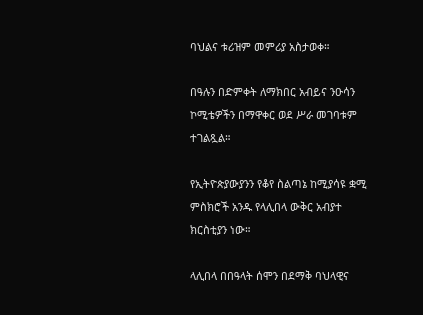ባህልና ቱሪዝም መምሪያ አስታወቀ።

በዓሉን በድምቀት ለማክበር አብይና ንዑሳን ኮሚቴዎችን በማዋቀር ወደ ሥራ መገባቱም ተገልጿል።

የኢትዮጵያውያንን የቆየ ስልጣኔ ከሚያሳዩ ቋሚ ምስክሮች አንዱ የላሊበላ ውቅር አብያተ ክርስቲያን ነው።

ላሊበላ በበዓላት ሰሞን በደማቅ ባህላዊና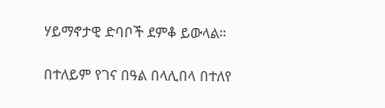ሃይማኖታዊ ድባቦች ደምቆ ይውላል።

በተለይም የገና በዓል በላሊበላ በተለየ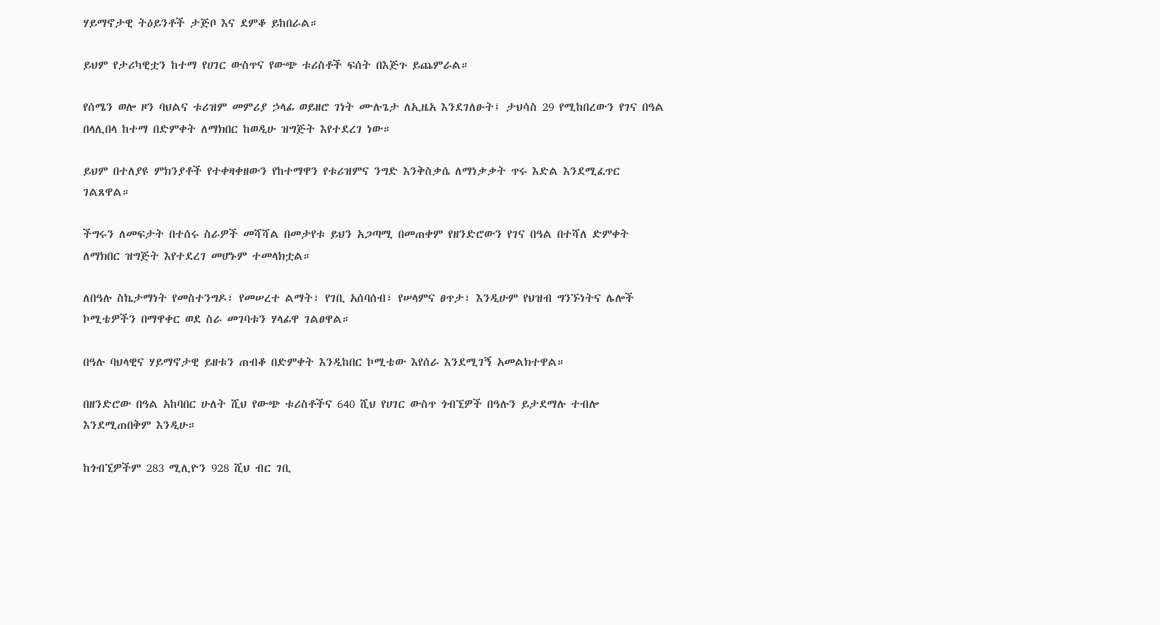ሃይማኖታዊ ትዕይንቶች ታጅቦ እና ደምቆ ይከበራል።

ይህም የታሪካዊቷን ከተማ የሀገር ውስጥና የውጭ ቱሪስቶች ፍሰት በእጅጉ ይጨምራል።

የሰሜን ወሎ ዞን ባህልና ቱሪዝም መምሪያ ኃላፊ ወይዘሮ ገነት ሙሉጌታ ለኢዜአ እንደገለፁት፤ ታህሳስ 29 የሚከበረውን የገና በዓል በላሊበላ ከተማ በድምቀት ለማክበር ከወዲሁ ዝግጅት እየተደረገ ነው።

ይህም በተለያዩ ምክንያቶች የተቀዛቀዘውን የከተማዋን የቱሪዝምና ንግድ እንቅስቃሴ ለማነቃቃት ጥሩ እድል እንደሚፈጥር ገልጸዋል።

ችግሩን ለመፍታት በተሰሩ ስራዎች መሻሻል በመታየቱ ይህን አጋጣሚ በመጠቀም የዘንድሮውን የገና በዓል በተሻለ ድምቀት ለማክበር ዝግጅት እየተደረገ መሆኑም ተመላክቷል።

ለበዓሉ ስኬታማነት የመስተንግዶ፣ የመሠረተ ልማት፣ የገቢ አሰባሰብ፣ የሠላምና ፀጥታ፣ እንዲሁም የህዝብ ግንኙነትና ሌሎች ኮሚቴዎችን በማዋቀር ወደ ስራ መገባቱን ሃላፊዋ ገልፀዋል።

በዓሉ ባህላዊና ሃይማኖታዊ ይዘቱን ጠብቆ በድምቀት እንዲከበር ኮሚቴው እየሰራ እንደሚገኝ አመልክተዋል።

በዘንድሮው በዓል አከባበር ሁለት ሺህ የውጭ ቱሪስቶችና 640 ሺህ የሀገር ውስጥ ጎብኚዎች በዓሉን ይታደማሉ ተብሎ እንደሚጠበቅም እንዲሁ።

ከጎብኚዎችም 283 ሚሊዮን 928 ሺህ ብር ገቢ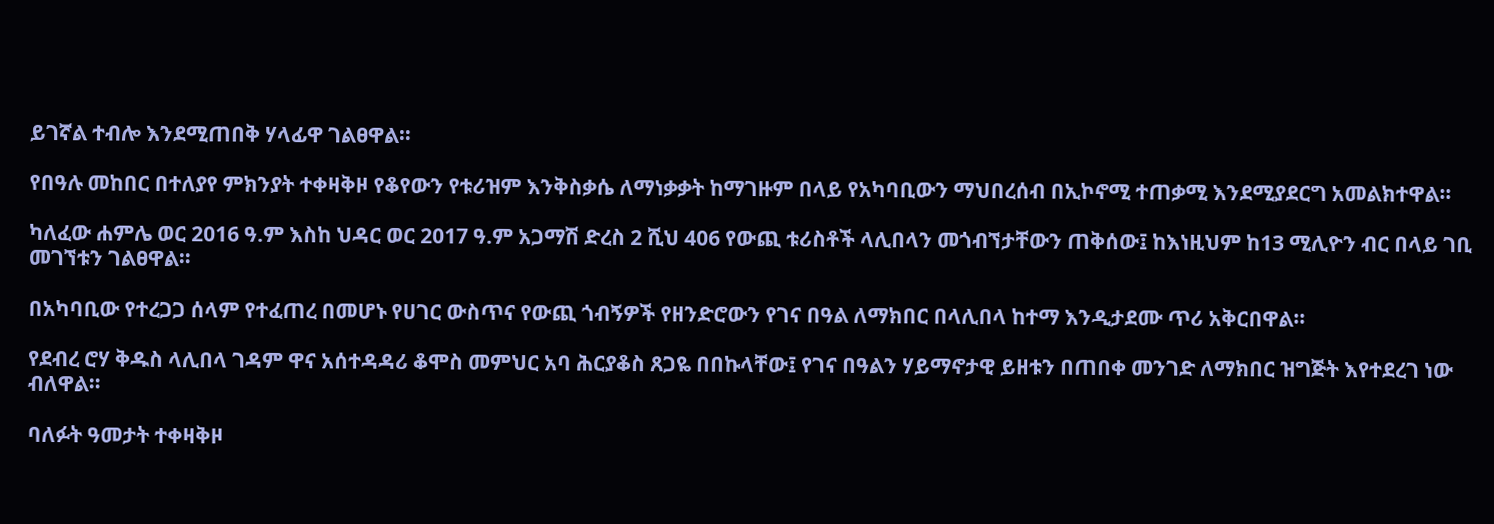ይገኛል ተብሎ እንደሚጠበቅ ሃላፊዋ ገልፀዋል።

የበዓሉ መከበር በተለያየ ምክንያት ተቀዛቅዞ የቆየውን የቱሪዝም እንቅስቃሴ ለማነቃቃት ከማገዙም በላይ የአካባቢውን ማህበረሰብ በኢኮኖሚ ተጠቃሚ እንደሚያደርግ አመልክተዋል።

ካለፈው ሐምሌ ወር 2016 ዓ.ም እስከ ህዳር ወር 2017 ዓ.ም አጋማሽ ድረስ 2 ሺህ 406 የውጪ ቱሪስቶች ላሊበላን መጎብኘታቸውን ጠቅሰው፤ ከእነዚህም ከ13 ሚሊዮን ብር በላይ ገቢ መገኘቱን ገልፀዋል።

በአካባቢው የተረጋጋ ሰላም የተፈጠረ በመሆኑ የሀገር ውስጥና የውጪ ጎብኝዎች የዘንድሮውን የገና በዓል ለማክበር በላሊበላ ከተማ እንዲታደሙ ጥሪ አቅርበዋል።

የደብረ ሮሃ ቅዱስ ላሊበላ ገዳም ዋና አሰተዳዳሪ ቆሞስ መምህር አባ ሕርያቆስ ጸጋዬ በበኩላቸው፤ የገና በዓልን ሃይማኖታዊ ይዘቱን በጠበቀ መንገድ ለማክበር ዝግጅት እየተደረገ ነው ብለዋል።

ባለፉት ዓመታት ተቀዛቅዞ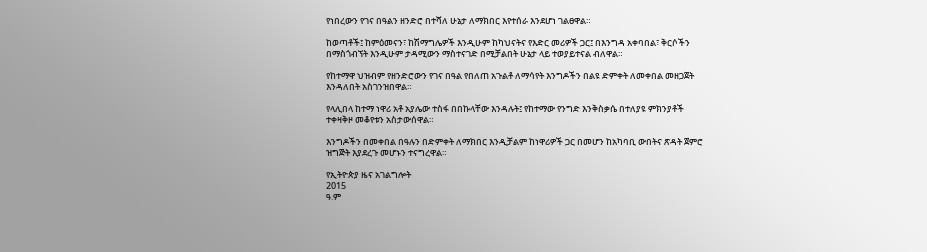የነበረውን የገና በዓልን ዘንድሮ በተሻለ ሁኔታ ለማክበር እየተሰራ እንደሆነ ገልፀዋል።

ከወጣቶች፤ ከምዕመናን፣ ከሽማግሌዎች እንዲሁም ከካህናትና የእድር መሪዎች ጋር፤ በእንግዳ አቀባበል፣ ቅርሶችን በማስጎብኘት እንዲሁም ታዳሚውን ማስተናገድ በሚቻልበት ሁኔታ ላይ ተወያይተናል ብለዋል።

የከተማዋ ህዝብም የዘንድሮውን የገና በዓል የበለጠ አጉልቶ ለማሳየት እንግዶችን በልዩ ድምቀት ለመቀበል መዘጋጀት እንዳለበት አስገንዝበዋል።

የላሊበላ ከተማ ነዋሪ አቶ አያሌው ተስፋ በበኩላቸው እንዳሉት፤ የከተማው የንግድ እንቅስቃሴ በተለያዩ ምክንያቶች ተቀዛቅዞ መቆየቱን አስታውሰዋል።

እንግዶችን በመቀበል በዓሉን በድምቀት ለማክበር እንዲቻልም ከነዋሪዎች ጋር በመሆን ከአካባቢ ውበትና ጽዳት ጀምሮ ዝግጅት እያደረጉ መሆኑን ተናግረዋል።

የኢትዮጵያ ዜና አገልግሎት
2015
ዓ.ም